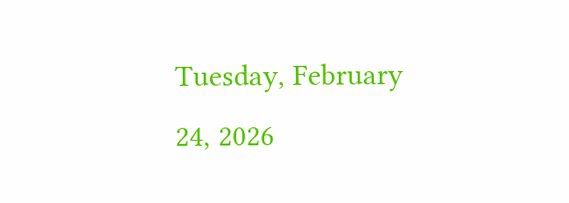Tuesday, February 24, 2026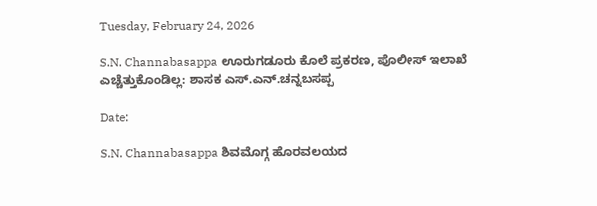Tuesday, February 24, 2026

S.N. Channabasappa ಊರುಗಡೂರು ಕೊಲೆ ಪ್ರಕರಣ, ಪೊಲೀಸ್ ಇಲಾಖೆ ಎಚ್ಚೆತ್ತುಕೊಂಡಿಲ್ಲ: ಶಾಸಕ ಎಸ್.ಎನ್.ಚನ್ನಬಸಪ್ಪ

Date:

S.N. Channabasappa ಶಿವಮೊಗ್ಗ ಹೊರವಲಯದ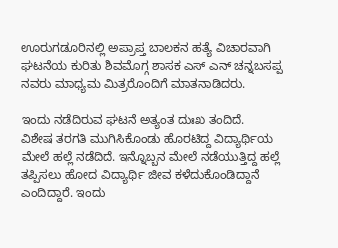ಊರುಗಡೂರಿನಲ್ಲಿ ಅಪ್ರಾಪ್ತ ಬಾಲಕನ ಹತ್ಯೆ ವಿಚಾರವಾಗಿ
ಘಟನೆಯ ಕುರಿತು ಶಿವಮೊಗ್ಗ ಶಾಸಕ ಎಸ್ ಎನ್ ಚನ್ನಬಸಪ್ಪ ನವರು ಮಾಧ್ಯಮ ಮಿತ್ರರೊಂದಿಗೆ ಮಾತನಾಡಿದರು.

ಇಂದು ನಡೆದಿರುವ ಘಟನೆ ಅತ್ಯಂತ ದುಃಖ ತಂದಿದೆ.
ವಿಶೇಷ ತರಗತಿ ಮುಗಿಸಿಕೊಂಡು ಹೊರಟಿದ್ದ ವಿದ್ಯಾರ್ಥಿಯ ಮೇಲೆ ಹಲ್ಲೆ ನಡೆದಿದೆ. ಇನ್ನೊಬ್ಬನ ಮೇಲೆ ನಡೆಯುತ್ತಿದ್ದ ಹಲ್ಲೆ ತಪ್ಪಿಸಲು ಹೋದ ವಿದ್ಯಾರ್ಥಿ ಜೀವ ಕಳೆದುಕೊಂಡಿದ್ದಾನೆ ಎಂದಿದ್ದಾರೆ. ಇಂದು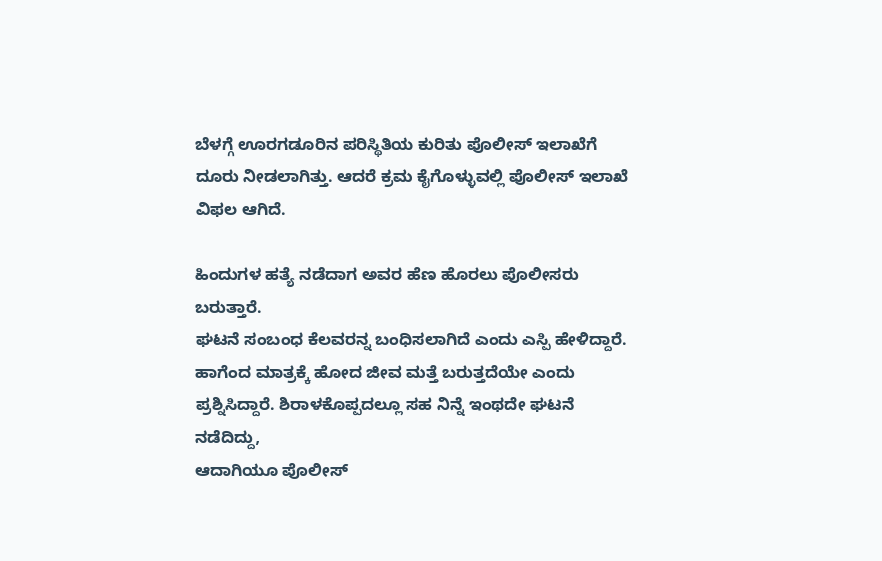ಬೆಳಗ್ಗೆ ಊರಗಡೂರಿನ ಪರಿಸ್ಥಿತಿಯ ಕುರಿತು ಪೊಲೀಸ್ ಇಲಾಖೆಗೆ ದೂರು ನೀಡಲಾಗಿತ್ತು. ಆದರೆ ಕ್ರಮ ಕೈಗೊಳ್ಳುವಲ್ಲಿ ಪೊಲೀಸ್ ಇಲಾಖೆ ವಿಫಲ ಆಗಿದೆ.

ಹಿಂದುಗಳ ಹತ್ಯೆ ನಡೆದಾಗ ಅವರ ಹೆಣ ಹೊರಲು ಪೊಲೀಸರು ಬರುತ್ತಾರೆ.
ಘಟನೆ ಸಂಬಂಧ ಕೆಲವರನ್ನ ಬಂಧಿಸಲಾಗಿದೆ ಎಂದು ಎಸ್ಪಿ ಹೇಳಿದ್ದಾರೆ. ಹಾಗೆಂದ ಮಾತ್ರಕ್ಕೆ ಹೋದ ಜೀವ ಮತ್ತೆ ಬರುತ್ತದೆಯೇ ಎಂದು ಪ್ರಶ್ನಿಸಿದ್ದಾರೆ. ಶಿರಾಳಕೊಪ್ಪದಲ್ಲೂ ಸಹ ನಿನ್ನೆ ಇಂಥದೇ ಘಟನೆ ನಡೆದಿದ್ದು,
ಆದಾಗಿಯೂ ಪೊಲೀಸ್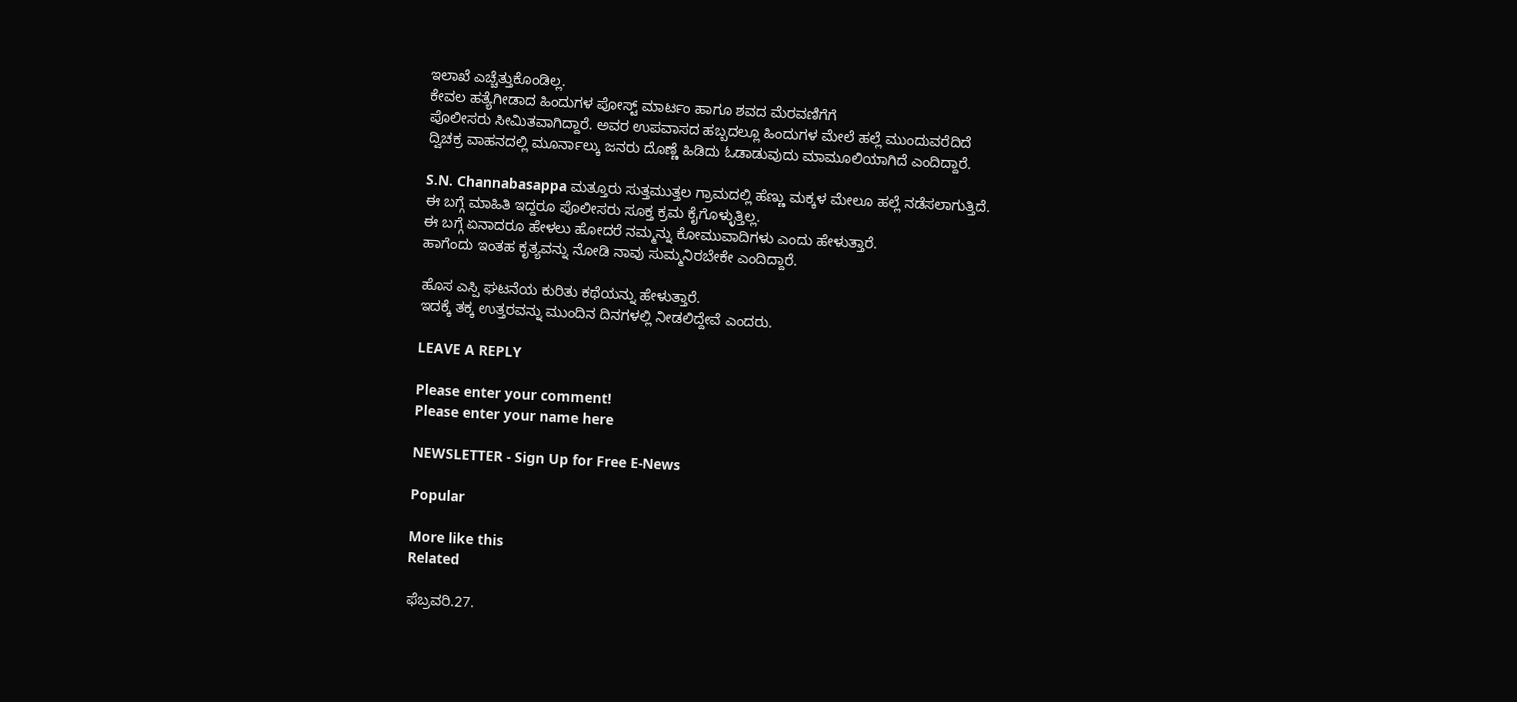ಇಲಾಖೆ ಎಚ್ಚೆತ್ತುಕೊಂಡಿಲ್ಲ.
ಕೇವಲ ಹತ್ಯೆಗೀಡಾದ ಹಿಂದುಗಳ ಪೋಸ್ಟ್ ಮಾರ್ಟಂ ಹಾಗೂ ಶವದ ಮೆರವಣಿಗೆಗೆ
ಪೊಲೀಸರು ಸೀಮಿತವಾಗಿದ್ದಾರೆ. ಅವರ ಉಪವಾಸದ ಹಬ್ಬದಲ್ಲೂ ಹಿಂದುಗಳ ಮೇಲೆ ಹಲ್ಲೆ ಮುಂದುವರೆದಿದೆ‌‌
ದ್ವಿಚಕ್ರ ವಾಹನದಲ್ಲಿ ಮೂರ್ನಾಲ್ಕು ಜನರು ದೊಣ್ಣೆ ಹಿಡಿದು ಓಡಾಡುವುದು ಮಾಮೂಲಿಯಾಗಿದೆ ಎಂದಿದ್ದಾರೆ.

S.N. Channabasappa ಮತ್ತೂರು ಸುತ್ತಮುತ್ತಲ ಗ್ರಾಮದಲ್ಲಿ ಹೆಣ್ಣು ಮಕ್ಕಳ ಮೇಲೂ ಹಲ್ಲೆ ನಡೆಸಲಾಗುತ್ತಿದೆ.
ಈ ಬಗ್ಗೆ ಮಾಹಿತಿ ಇದ್ದರೂ ಪೊಲೀಸರು ಸೂಕ್ತ ಕ್ರಮ ಕೈಗೊಳ್ಳುತ್ತಿಲ್ಲ.
ಈ ಬಗ್ಗೆ ಏನಾದರೂ ಹೇಳಲು ಹೋದರೆ ನಮ್ಮನ್ನು ಕೋಮುವಾದಿಗಳು ಎಂದು ಹೇಳುತ್ತಾರೆ.
ಹಾಗೆಂದು ಇಂತಹ ಕೃತ್ಯವನ್ನು ನೋಡಿ ನಾವು ಸುಮ್ಮನಿರಬೇಕೇ ಎಂದಿದ್ದಾರೆ.

ಹೊಸ ಎಸ್ಪಿ ಘಟನೆಯ ಕುರಿತು ಕಥೆಯನ್ನು ಹೇಳುತ್ತಾರೆ.
ಇದಕ್ಕೆ ತಕ್ಕ ಉತ್ತರವನ್ನು ಮುಂದಿನ ದಿನಗಳಲ್ಲಿ ನೀಡಲಿದ್ದೇವೆ ಎಂದರು.

LEAVE A REPLY

Please enter your comment!
Please enter your name here

NEWSLETTER - Sign Up for Free E-News

Popular

More like this
Related

ಫೆಬ್ರವರಿ.27.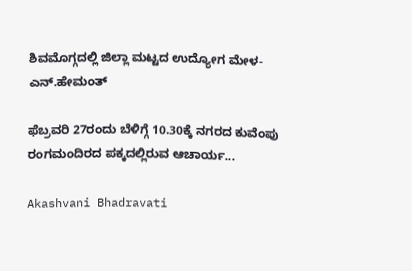ಶಿವಮೊಗ್ಗದಲ್ಲಿ ಜಿಲ್ಲಾ ಮಟ್ಟದ ಉದ್ಯೋಗ ಮೇಳ- ಎನ್.ಹೇಮಂತ್

ಫೆಬ್ರವರಿ 27ರಂದು ಬೆಳಿಗ್ಗೆ 10.30ಕ್ಕೆ ನಗರದ ಕುವೆಂಪು ರಂಗಮಂದಿರದ ಪಕ್ಕದಲ್ಲಿರುವ ಆಚಾರ್ಯ...

Akashvani Bhadravati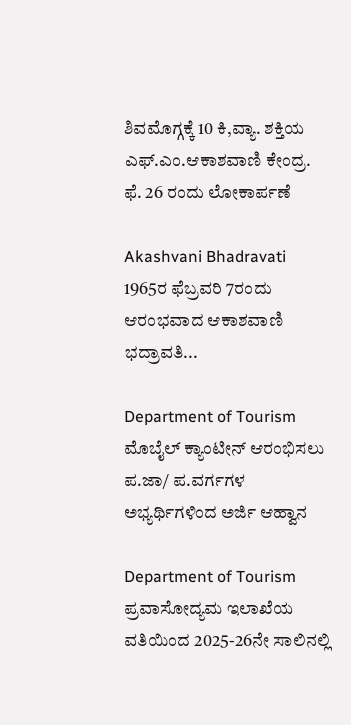ಶಿವಮೊಗ್ಗಕ್ಕೆ 10 ಕಿ,ವ್ಯಾ. ಶಕ್ತಿಯ ಎಫ್.ಎಂ.ಆಕಾಶವಾಣಿ ಕೇಂದ್ರ. ಫೆ. 26 ರಂದು ಲೋಕಾರ್ಪಣೆ

Akashvani Bhadravati 1965ರ ಫೆಬ್ರವರಿ 7ರಂದು ಆರಂಭವಾದ ಆಕಾಶವಾಣಿ ಭದ್ರಾವತಿ...

Department of Tourism ಮೊಬೈಲ್ ಕ್ಯಾಂಟೀನ್ ಆರಂಭಿಸಲು ಪ.ಜಾ/ ಪ.ವರ್ಗಗಳ ಅಭ್ಯರ್ಥಿಗಳಿಂದ ಅರ್ಜಿ ಆಹ್ವಾನ

Department of Tourism ಪ್ರವಾಸೋದ್ಯಮ ಇಲಾಖೆಯ ವತಿಯಿಂದ 2025-26ನೇ ಸಾಲಿನಲ್ಲಿ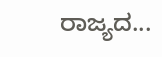ರಾಜ್ಯದ...